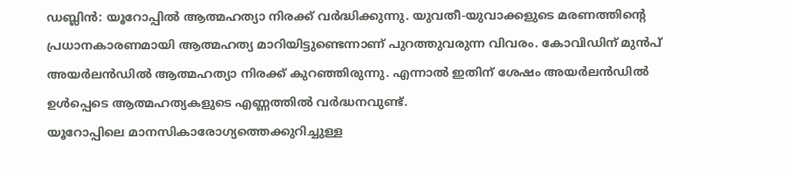ഡബ്ലിൻ: യൂറോപ്പിൽ ആത്മഹത്യാ നിരക്ക് വർദ്ധിക്കുന്നു. യുവതീ-യുവാക്കളുടെ മരണത്തിന്റെ പ്രധാനകാരണമായി ആത്മഹത്യ മാറിയിട്ടുണ്ടെന്നാണ് പുറത്തുവരുന്ന വിവരം. കോവിഡിന് മുൻപ് അയർലൻഡിൽ ആത്മഹത്യാ നിരക്ക് കുറഞ്ഞിരുന്നു. എന്നാൽ ഇതിന് ശേഷം അയർലൻഡിൽ ഉൾപ്പെടെ ആത്മഹത്യകളുടെ എണ്ണത്തിൽ വർദ്ധനവുണ്ട്.
യൂറോപ്പിലെ മാനസികാരോഗ്യത്തെക്കുറിച്ചുള്ള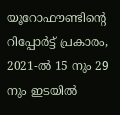യൂറോഫൗണ്ടിന്റെ റിപ്പോർട്ട് പ്രകാരം, 2021-ൽ 15 നും 29 നും ഇടയിൽ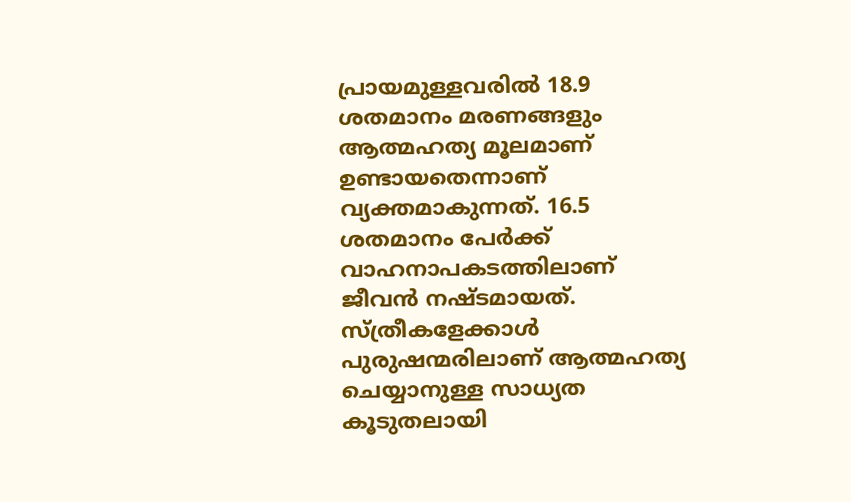പ്രായമുള്ളവരിൽ 18.9 ശതമാനം മരണങ്ങളും ആത്മഹത്യ മൂലമാണ് ഉണ്ടായതെന്നാണ് വ്യക്തമാകുന്നത്. 16.5 ശതമാനം പേർക്ക് വാഹനാപകടത്തിലാണ് ജീവൻ നഷ്ടമായത്.
സ്ത്രീകളേക്കാൾ പുരുഷന്മരിലാണ് ആത്മഹത്യ ചെയ്യാനുള്ള സാധ്യത കൂടുതലായി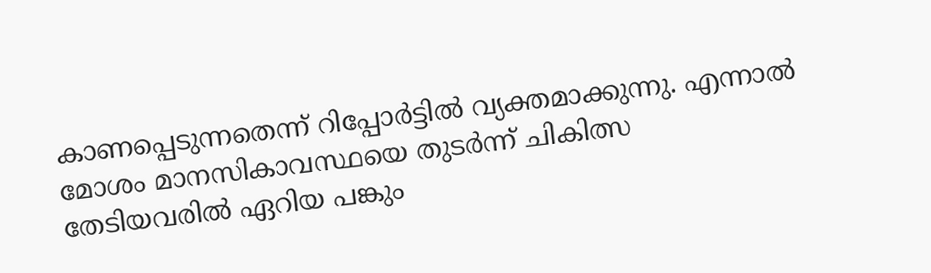കാണപ്പെടുന്നതെന്ന് റിപ്പോർട്ടിൽ വ്യക്തമാക്കുന്നു. എന്നാൽ മോശം മാനസികാവസ്ഥയെ തുടർന്ന് ചികിത്സ തേടിയവരിൽ ഏറിയ പങ്കും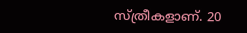സ്ത്രീകളാണ്. 20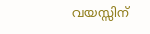വയസ്സിന്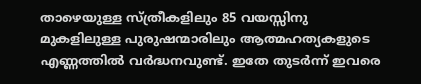താഴെയുള്ള സ്ത്രീകളിലും 85 വയസ്സിനു മുകളിലുള്ള പുരുഷന്മാരിലും ആത്മഹത്യകളുടെ എണ്ണത്തിൽ വർദ്ധനവുണ്ട്. ഇതേ തുടർന്ന് ഇവരെ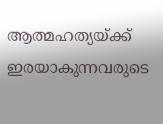ആത്മഹത്യയ്ക്ക് ഇരയാകുന്നവരുടെ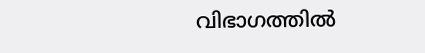വിഭാഗത്തിൽ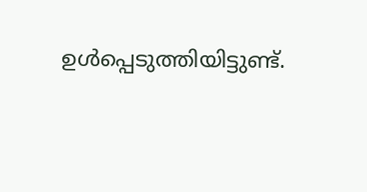ഉൾപ്പെടുത്തിയിട്ടുണ്ട്.